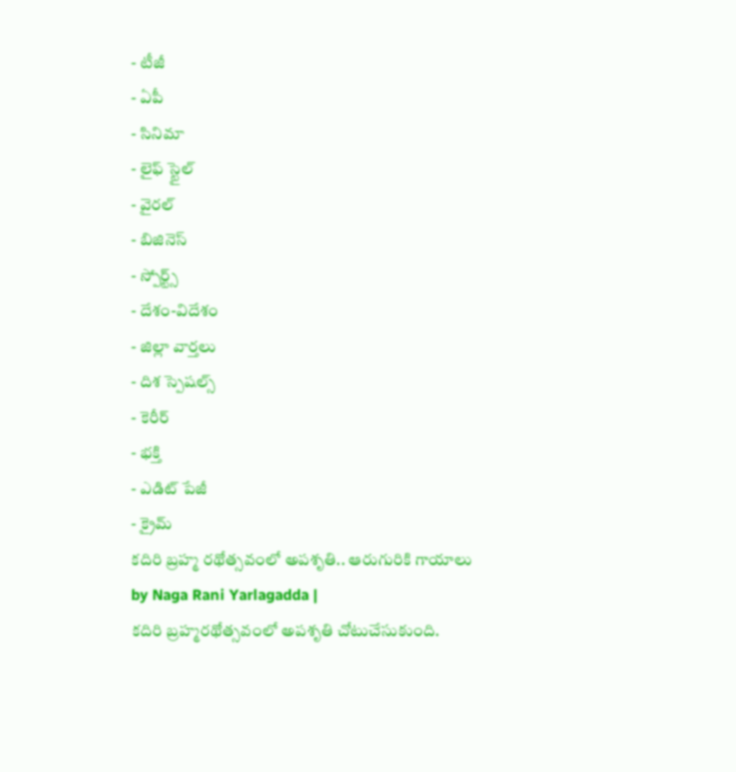- టీజీ
- ఏపీ
- సినిమా
- లైఫ్ స్టైల్
- వైరల్
- బిజినెస్
- స్పోర్ట్స్
- దేశం-విదేశం
- జిల్లా వార్తలు
- దిశ స్పెషల్స్
- కెరీర్
- భక్తి
- ఎడిట్ పేజీ
- క్రైమ్
కదిరి బ్రహ్మ రథోత్సవంలో అపశృతి.. ఆరుగురికి గాయాలు
by Naga Rani Yarlagadda |
కదిరి బ్రహ్మరథోత్సవంలో అపశృతి చోటుచేసుకుంది.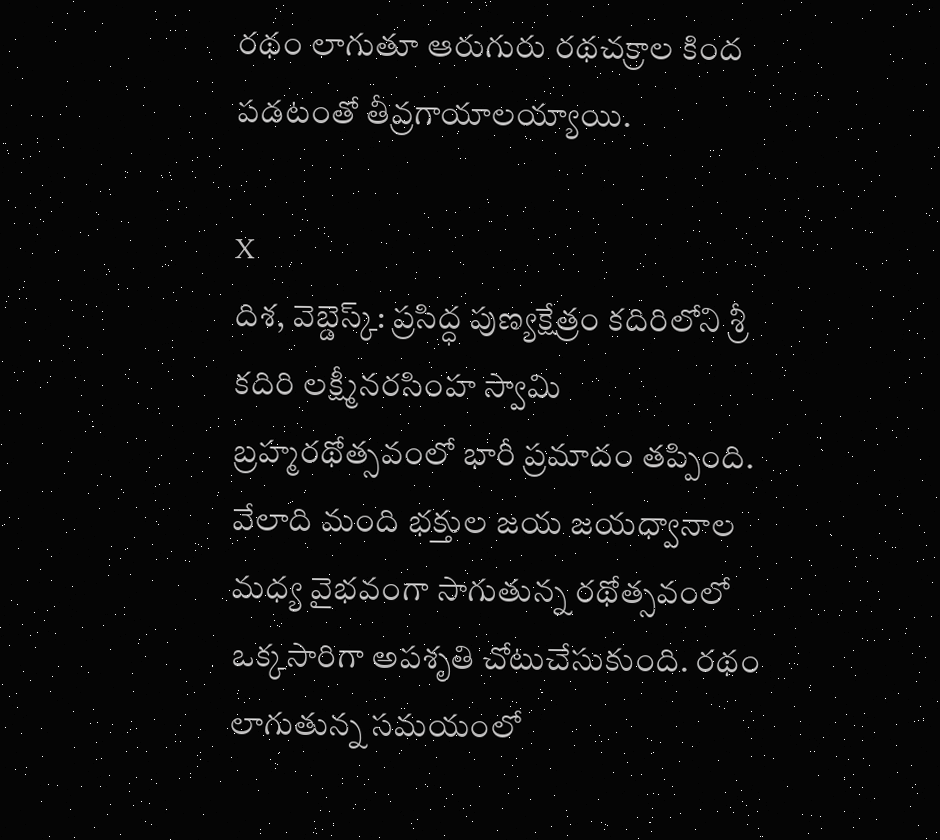రథం లాగుతూ ఆరుగురు రథచక్రాల కింద పడటంతో తీవ్రగాయాలయ్యాయి.

X
దిశ, వెబ్డెస్క్: ప్రసిద్ధ పుణ్యక్షేత్రం కదిరిలోని శ్రీ కదిరి లక్ష్మీనరసింహ స్వామి బ్రహ్మరథోత్సవంలో భారీ ప్రమాదం తప్పింది. వేలాది మంది భక్తుల జయ జయధ్వానాల మధ్య వైభవంగా సాగుతున్న రథోత్సవంలో ఒక్కసారిగా అపశృతి చోటుచేసుకుంది. రథం లాగుతున్న సమయంలో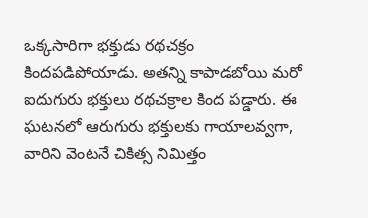ఒక్కసారిగా భక్తుడు రథచక్రం కిందపడిపోయాడు. అతన్ని కాపాడబోయి మరో ఐదుగురు భక్తులు రథచక్రాల కింద పడ్డారు. ఈ ఘటనలో ఆరుగురు భక్తులకు గాయాలవ్వగా, వారిని వెంటనే చికిత్స నిమిత్తం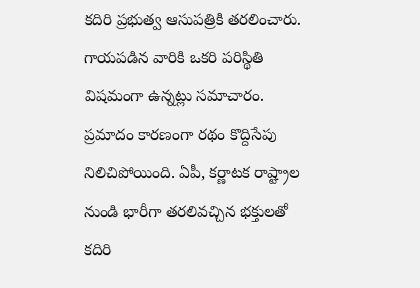కదిరి ప్రభుత్వ ఆసుపత్రికి తరలించారు. గాయపడిన వారికి ఒకరి పరిస్థితి విషమంగా ఉన్నట్లు సమాచారం. ప్రమాదం కారణంగా రథం కొద్దిసేపు నిలిచిపోయింది. ఏపీ, కర్ణాటక రాష్ట్రాల నుండి భారీగా తరలివచ్చిన భక్తులతో కదిరి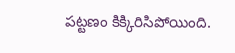పట్టణం కిక్కిరిసిపోయింది.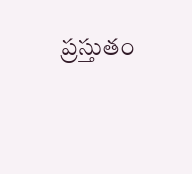ప్రస్తుతం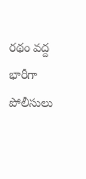రథం వద్ద భారీగా పోలీసులు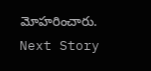మోహరించారు.
Next Story